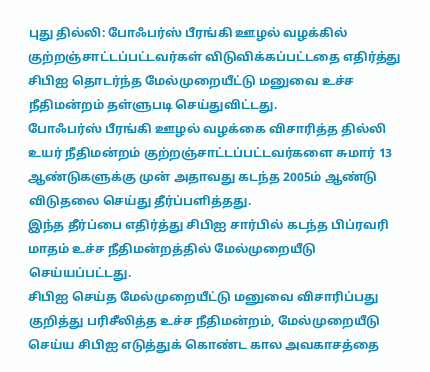புது தில்லி: போஃபர்ஸ் பீரங்கி ஊழல் வழக்கில் குற்றஞ்சாட்டப்பட்டவர்கள் விடுவிக்கப்பட்டதை எதிர்த்து சிபிஐ தொடர்ந்த மேல்முறையீட்டு மனுவை உச்ச நீதிமன்றம் தள்ளுபடி செய்துவிட்டது.
போஃபர்ஸ் பீரங்கி ஊழல் வழக்கை விசாரித்த தில்லி உயர் நீதிமன்றம் குற்றஞ்சாட்டப்பட்டவர்களை சுமார் 13 ஆண்டுகளுக்கு முன் அதாவது கடந்த 2005ம் ஆண்டு விடுதலை செய்து தீர்ப்பளித்தது.
இந்த தீர்ப்பை எதிர்த்து சிபிஐ சார்பில் கடந்த பிப்ரவரி மாதம் உச்ச நீதிமன்றத்தில் மேல்முறையீடு செய்யப்பட்டது.
சிபிஐ செய்த மேல்முறையீட்டு மனுவை விசாரிப்பது குறித்து பரிசீலித்த உச்ச நீதிமன்றம், மேல்முறையீடு செய்ய சிபிஐ எடுத்துக் கொண்ட கால அவகாசத்தை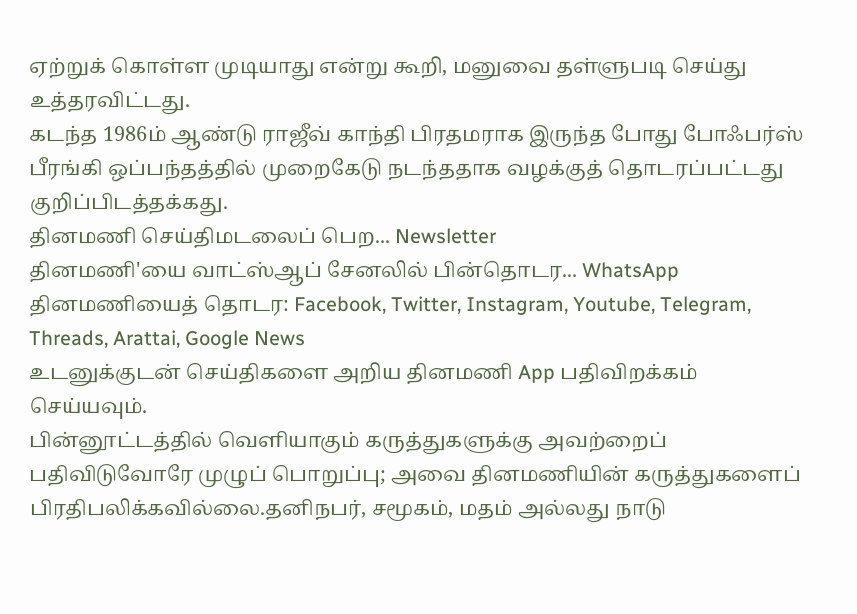ஏற்றுக் கொள்ள முடியாது என்று கூறி, மனுவை தள்ளுபடி செய்து உத்தரவிட்டது.
கடந்த 1986ம் ஆண்டு ராஜீவ் காந்தி பிரதமராக இருந்த போது போஃபர்ஸ் பீரங்கி ஒப்பந்தத்தில் முறைகேடு நடந்ததாக வழக்குத் தொடரப்பட்டது குறிப்பிடத்தக்கது.
தினமணி செய்திமடலைப் பெற... Newsletter
தினமணி'யை வாட்ஸ்ஆப் சேனலில் பின்தொடர... WhatsApp
தினமணியைத் தொடர: Facebook, Twitter, Instagram, Youtube, Telegram, Threads, Arattai, Google News
உடனுக்குடன் செய்திகளை அறிய தினமணி App பதிவிறக்கம் செய்யவும்.
பின்னூட்டத்தில் வெளியாகும் கருத்துகளுக்கு அவற்றைப் பதிவிடுவோரே முழுப் பொறுப்பு; அவை தினமணியின் கருத்துகளைப் பிரதிபலிக்கவில்லை.தனிநபர், சமூகம், மதம் அல்லது நாடு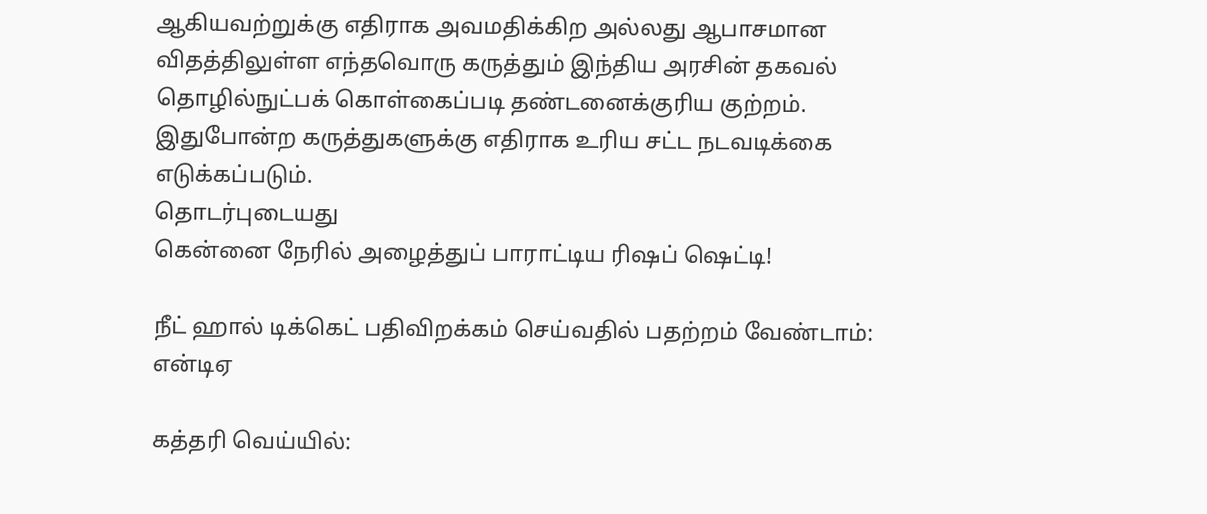ஆகியவற்றுக்கு எதிராக அவமதிக்கிற அல்லது ஆபாசமான விதத்திலுள்ள எந்தவொரு கருத்தும் இந்திய அரசின் தகவல் தொழில்நுட்பக் கொள்கைப்படி தண்டனைக்குரிய குற்றம். இதுபோன்ற கருத்துகளுக்கு எதிராக உரிய சட்ட நடவடிக்கை எடுக்கப்படும்.
தொடர்புடையது
கென்னை நேரில் அழைத்துப் பாராட்டிய ரிஷப் ஷெட்டி!

நீட் ஹால் டிக்கெட் பதிவிறக்கம் செய்வதில் பதற்றம் வேண்டாம்: என்டிஏ

கத்தரி வெய்யில்: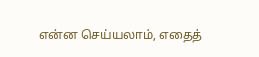என்ன செய்யலாம், எதைத்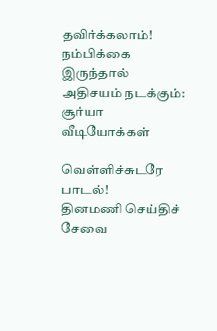தவிர்க்கலாம்!
நம்பிக்கை இருந்தால் அதிசயம் நடக்கும்: சூர்யா
வீடியோக்கள்

வெள்ளிச்சுடரே பாடல்!
தினமணி செய்திச் சேவை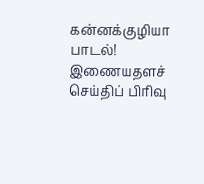கன்னக்குழியா பாடல்!
இணையதளச் செய்திப் பிரிவு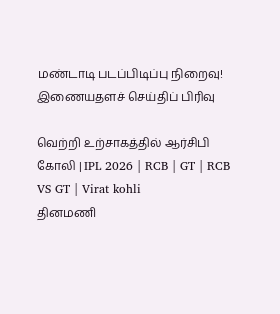மண்டாடி படப்பிடிப்பு நிறைவு!
இணையதளச் செய்திப் பிரிவு

வெற்றி உற்சாகத்தில் ஆர்சிபி கோலி | IPL 2026 | RCB | GT | RCB VS GT | Virat kohli
தினமணி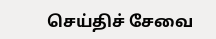செய்திச் சேவை